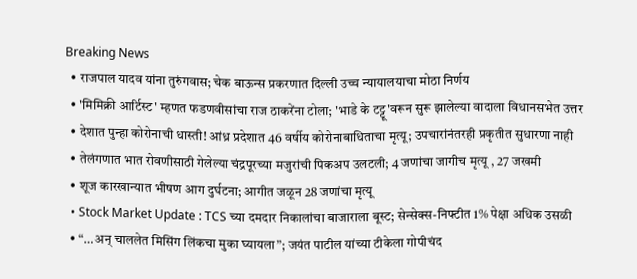Breaking News
  • राजपाल यादव यांना तुरुंगवास; चेक बाऊन्स प्रकरणात दिल्ली उच्च न्यायालयाचा मोठा निर्णय
  • 'मिमिक्री आर्टिस्ट' म्हणत फडणवीसांचा राज ठाकरेंना टोला; 'भाडे के टट्टू'वरून सुरू झालेल्या वादाला विधानसभेत उत्तर
  • देशात पुन्हा कोरोनाची धास्ती! आंध्र प्रदेशात 46 वर्षीय कोरोनाबाधिताचा मृत्यू; उपचारांनंतरही प्रकृतीत सुधारणा नाही
  • तेलंगणात भात रोवणीसाठी गेलेल्या चंद्रपूरच्या मजुरांची पिकअप उलटली; 4 जणांचा जागीच मृत्यू , 27 जखमी
  • शूज कारखान्यात भीषण आग दुर्घटना; आगीत जळून 28 जणांचा मृत्यू
  • Stock Market Update : TCS च्या दमदार निकालांचा बाजाराला बूस्ट; सेन्सेक्स-निफ्टीत 1% पेक्षा अधिक उसळी
  • “…अन् चाललेत मिसिंग लिंकचा मुका घ्यायला”; जयंत पाटील यांच्या टीकेला गोपीचंद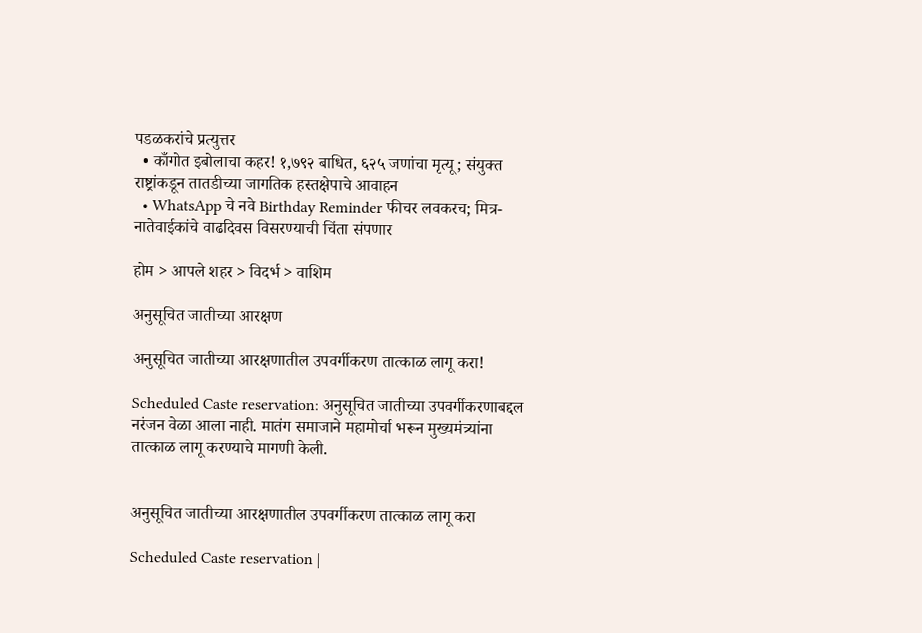पडळकरांचे प्रत्युत्तर
  • काँगोत इबोलाचा कहर! १,७९२ बाधित, ६२५ जणांचा मृत्यू; संयुक्त राष्ट्रांकडून तातडीच्या जागतिक हस्तक्षेपाचे आवाहन
  • WhatsApp चे नवे Birthday Reminder फीचर लवकरच; मित्र-नातेवाईकांचे वाढदिवस विसरण्याची चिंता संपणार

होम > आपले शहर > विदर्भ > वाशिम

अनुसूचित जातीच्या आरक्षण

अनुसूचित जातीच्या आरक्षणातील उपवर्गीकरण तात्काळ लागू करा!

Scheduled Caste reservation: अनुसूचित जातीच्या उपवर्गीकरणाबद्दल नरंजन वेळा आला नाही. मातंग समाजाने महामोर्चा भरून मुख्यमंत्र्यांना तात्काळ लागू करण्याचे मागणी केली.


अनुसूचित जातीच्या आरक्षणातील उपवर्गीकरण तात्काळ लागू करा

Scheduled Caste reservation |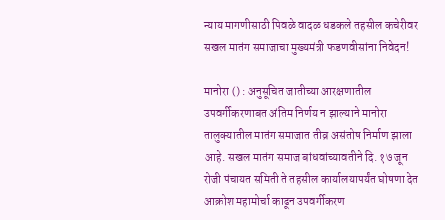न्याय मागणीसाठी पिवळे वादळ धडकले तहसील कचेरीवर
सखल मातंग समाजाचा मुख्यमंत्री फडणवीसांना निवेदन!

मानोरा () : अनुसूचित जातीच्या आरक्षणातील उपवर्गीकरणाबत अंतिम निर्णय न झाल्याने मानोरा तालुक्यातील मातंग समाजात तीव्र असंतोष निर्माण झाला आहे. सखल मातंग समाज बांधवांच्यावतीने दि. १७ जून रोजी पंचायत समिती ते तहसील कार्यालयापर्यंत घोषणा देत आक्रोश महामोर्चा काढून उपवर्गीकरण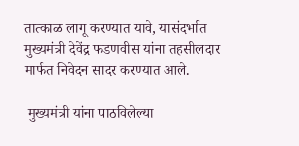तात्काळ लागू करण्यात यावे, यासंदर्भात मुख्यमंत्री देवेंद्र फडणवीस यांना तहसीलदार मार्फत निवेदन सादर करण्यात आले.

 मुख्यमंत्री यांना पाठविलेल्या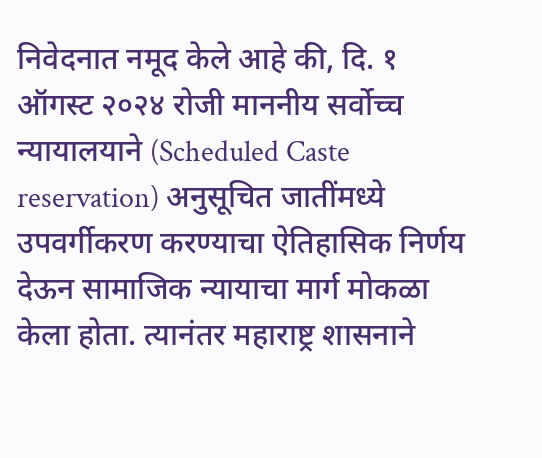निवेदनात नमूद केले आहे की, दि. १ ऑगस्ट २०२४ रोजी माननीय सर्वोच्च न्यायालयाने (Scheduled Caste reservation) अनुसूचित जातींमध्ये उपवर्गीकरण करण्याचा ऐतिहासिक निर्णय देऊन सामाजिक न्यायाचा मार्ग मोकळा केला होता. त्यानंतर महाराष्ट्र शासनाने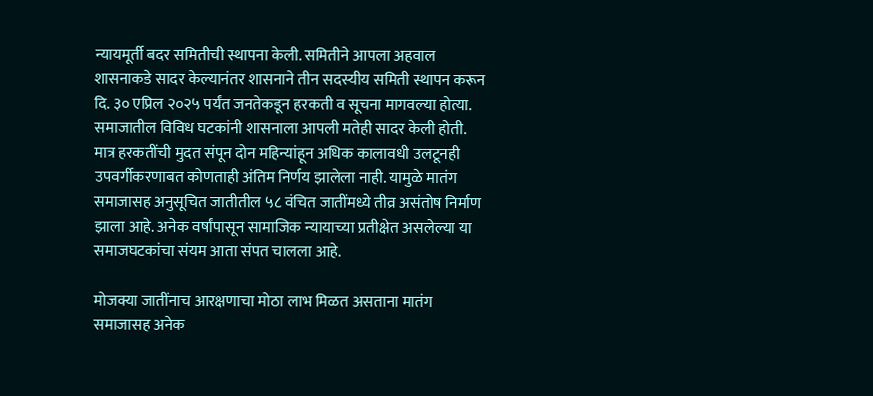न्यायमूर्ती बदर समितीची स्थापना केली. समितीने आपला अहवाल शासनाकडे सादर केल्यानंतर शासनाने तीन सदस्यीय समिती स्थापन करून दि. ३० एप्रिल २०२५ पर्यंत जनतेकडून हरकती व सूचना मागवल्या होत्या. समाजातील विविध घटकांनी शासनाला आपली मतेही सादर केली होती. मात्र हरकतींची मुदत संपून दोन महिन्यांहून अधिक कालावधी उलटूनही उपवर्गीकरणाबत कोणताही अंतिम निर्णय झालेला नाही. यामुळे मातंग समाजासह अनुसूचित जातीतील ५८ वंचित जातींमध्ये तीव्र असंतोष निर्माण झाला आहे. अनेक वर्षांपासून सामाजिक न्यायाच्या प्रतीक्षेत असलेल्या या समाजघटकांचा संयम आता संपत चालला आहे.

मोजक्या जातींनाच आरक्षणाचा मोठा लाभ मिळत असताना मातंग समाजासह अनेक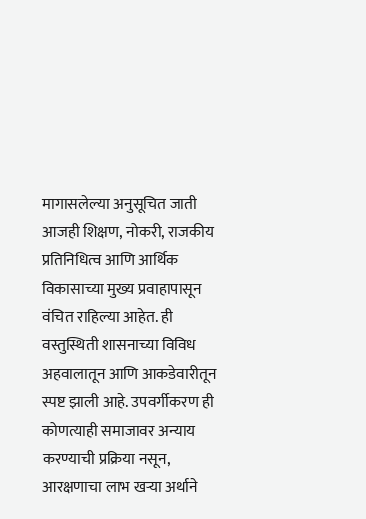मागासलेल्या अनुसूचित जाती आजही शिक्षण, नोकरी, राजकीय प्रतिनिधित्व आणि आर्थिक विकासाच्या मुख्य प्रवाहापासून वंचित राहिल्या आहेत. ही वस्तुस्थिती शासनाच्या विविध अहवालातून आणि आकडेवारीतून स्पष्ट झाली आहे. उपवर्गीकरण ही कोणत्याही समाजावर अन्याय करण्याची प्रक्रिया नसून, आरक्षणाचा लाभ खऱ्या अर्थाने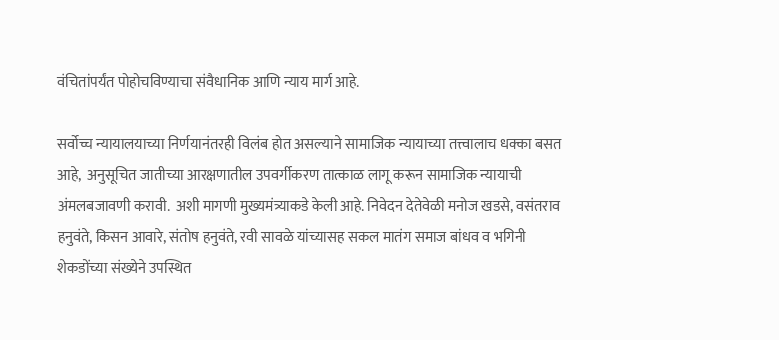वंचितांपर्यंत पोहोचविण्याचा संवैधानिक आणि न्याय मार्ग आहे.

सर्वोच्च न्यायालयाच्या निर्णयानंतरही विलंब होत असल्याने सामाजिक न्यायाच्या तत्त्वालाच धक्का बसत आहे,  अनुसूचित जातीच्या आरक्षणातील उपवर्गीकरण तात्काळ लागू करून सामाजिक न्यायाची अंमलबजावणी करावी.  अशी मागणी मुख्यमंत्र्याकडे केली आहे. निवेदन देतेवेळी मनोज खडसे, वसंतराव हनुवंते, किसन आवारे, संतोष हनुवंते, रवी सावळे यांच्यासह सकल मातंग समाज बांधव व भगिनी शेकडोंच्या संख्येने उपस्थित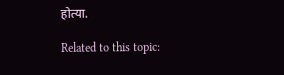होत्या.

Related to this topic: